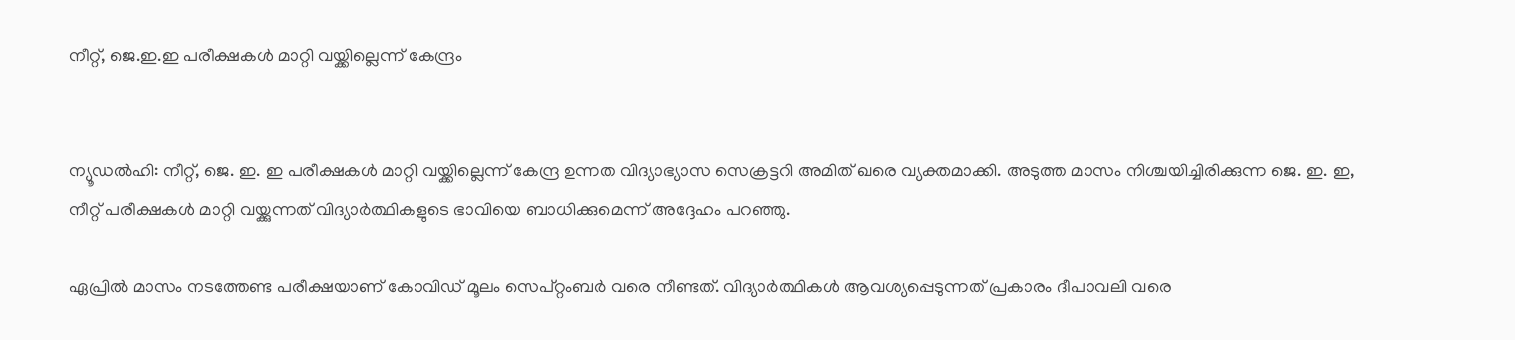നീറ്റ്, ജെ.ഇ.ഇ പരീക്ഷകള്‍ മാറ്റി വയ്ക്കില്ലെന്ന് കേന്ദ്രം


ന്യൂഡൽഹി: നീറ്റ്, ജെ. ഇ. ഇ പരീക്ഷകള്‍ മാറ്റി വയ്ക്കില്ലെന്ന് കേന്ദ്ര ഉന്നത വിദ്യാഭ്യാസ സെക്രട്ടറി അമിത് ഖരെ വ്യക്തമാക്കി. അടുത്ത മാസം നിശ്ചയിച്ചിരിക്കുന്ന ജെ. ഇ. ഇ, നീറ്റ് പരീക്ഷകള്‍ മാറ്റി വയ്ക്കുന്നത് വിദ്യാര്‍ത്ഥികളുടെ ഭാവിയെ ബാധിക്കുമെന്ന് അദ്ദേഹം പറഞ്ഞു.

ഏപ്രില്‍ മാസം നടത്തേണ്ട പരീക്ഷയാണ് കോവിഡ് മൂലം സെപ്റ്റംബര്‍ വരെ നീണ്ടത്. വിദ്യാര്‍ത്ഥികള്‍ ആവശ്യപ്പെടുന്നത് പ്രകാരം ദീപാവലി വരെ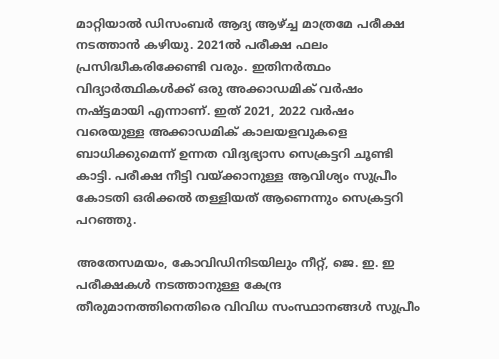മാറ്റിയാല്‍ ഡിസംബര്‍ ആദ്യ ആഴ്ച്ച മാത്രമേ പരീക്ഷ നടത്താന്‍ കഴിയു. 2021ല്‍ പരീക്ഷ ഫലം പ്രസിദ്ധീകരിക്കേണ്ടി വരും. ഇതിനര്‍ത്ഥം വിദ്യാര്‍ത്ഥികള്‍ക്ക് ഒരു അക്കാഡമിക് വര്‍ഷം നഷ്ട്ടമായി എന്നാണ്. ഇത് 2021, 2022 വര്‍ഷം വരെയുള്ള അക്കാഡമിക് കാലയളവുകളെ ബാധിക്കുമെന്ന് ഉന്നത വിദ്യഭ്യാസ സെക്രട്ടറി ചൂണ്ടി കാട്ടി. പരീക്ഷ നീട്ടി വയ്ക്കാനുള്ള ആവിശ്യം സുപ്രീം കോടതി ഒരിക്കല്‍ തള്ളിയത് ആണെന്നും സെക്രട്ടറി പറഞ്ഞു.

അതേസമയം, കോവിഡിനിടയിലും നീറ്റ്, ജെ. ഇ. ഇ പരീക്ഷകള്‍ നടത്താനുള്ള കേന്ദ്ര തീരുമാനത്തിനെതിരെ വിവിധ സംസ്ഥാനങ്ങള്‍ സുപ്രീം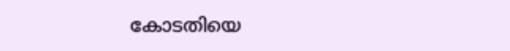കോടതിയെ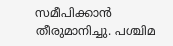സമീപിക്കാന്‍ തീരുമാനിച്ചു. പശ്ചിമ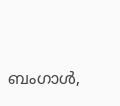ബംഗാള്‍,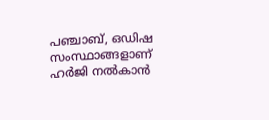പഞ്ചാബ്, ഒഡിഷ സംസ്ഥാങ്ങളാണ് ഹര്‍ജി നല്‍കാന്‍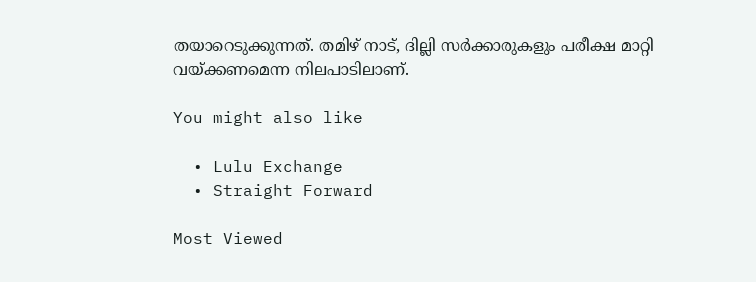തയാറെടുക്കുന്നത്. തമിഴ് നാട്, ദില്ലി സര്‍ക്കാരുകളും പരീക്ഷ മാറ്റി വയ്ക്കണമെന്ന നിലപാടിലാണ്.

You might also like

  • Lulu Exchange
  • Straight Forward

Most Viewed